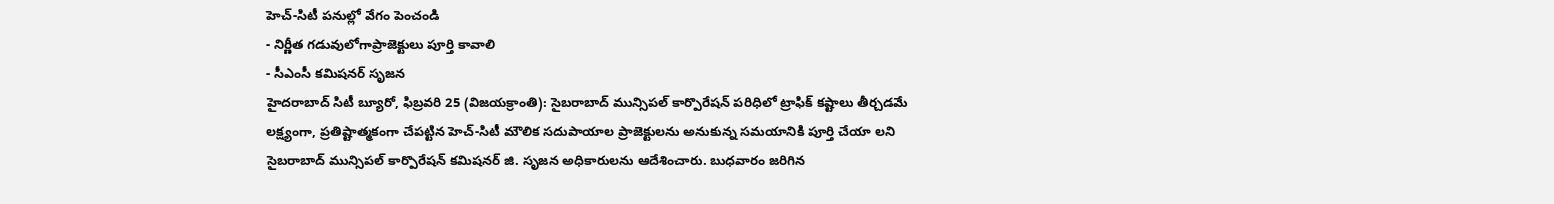హెచ్-సిటీ పనుల్లో వేగం పెంచండి
- నిర్ణీత గడువులోగాప్రాజెక్టులు పూర్తి కావాలి
- సీఎంసీ కమిషనర్ సృజన
హైదరాబాద్ సిటీ బ్యూరో, ఫిబ్రవరి 25 (విజయక్రాంతి): సైబరాబాద్ మున్సిపల్ కార్పొరేషన్ పరిధిలో ట్రాఫిక్ కష్టాలు తీర్చడమే లక్ష్యంగా, ప్రతిష్టాత్మకంగా చేపట్టిన హెచ్-సిటీ మౌలిక సదుపాయాల ప్రాజెక్టులను అనుకున్న సమయానికి పూర్తి చేయా లని సైబరాబాద్ మున్సిపల్ కార్పొరేషన్ కమిషనర్ జి. సృజన అధికారులను ఆదేశించారు. బుధవారం జరిగిన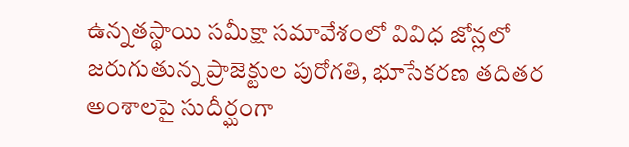ఉన్నతస్థాయి సమీక్షా సమావేశంలో వివిధ జోన్లలో జరుగుతున్న ప్రాజెక్టుల పురోగతి, భూసేకరణ తదితర అంశాలపై సుదీర్ఘంగా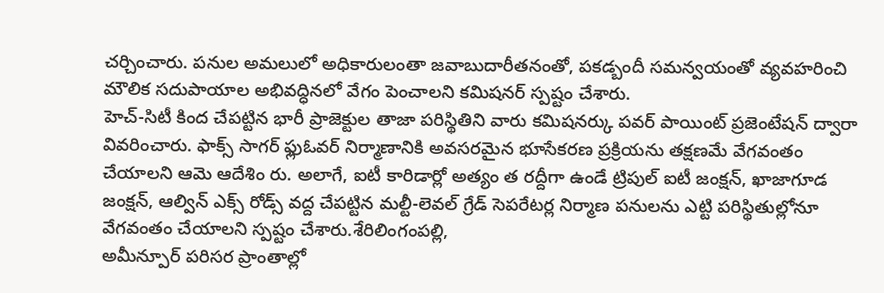చర్చించారు. పనుల అమలులో అధికారులంతా జవాబుదారీతనంతో, పకడ్బందీ సమన్వయంతో వ్యవహరించి మౌలిక సదుపాయాల అభివద్ధినలో వేగం పెంచాలని కమిషనర్ స్పష్టం చేశారు.
హెచ్-సిటీ కింద చేపట్టిన భారీ ప్రాజెక్టుల తాజా పరిస్థితిని వారు కమిషనర్కు పవర్ పాయింట్ ప్రజెంటేషన్ ద్వారా వివరించారు. ఫాక్స్ సాగర్ ఫ్లుఓవర్ నిర్మాణానికి అవసరమైన భూసేకరణ ప్రక్రియను తక్షణమే వేగవంతం చేయాలని ఆమె ఆదేశిం రు. అలాగే, ఐటీ కారిడార్లో అత్యం త రద్దీగా ఉండే ట్రిపుల్ ఐటీ జంక్షన్, ఖాజాగూడ జంక్షన్, ఆల్విన్ ఎక్స్ రోడ్స్ వద్ద చేపట్టిన మల్టీ-లెవల్ గ్రేడ్ సెపరేటర్ల నిర్మాణ పనులను ఎట్టి పరిస్థితుల్లోనూ వేగవంతం చేయాలని స్పష్టం చేశారు.శేరిలింగంపల్లి,
అమీన్పూర్ పరిసర ప్రాంతాల్లో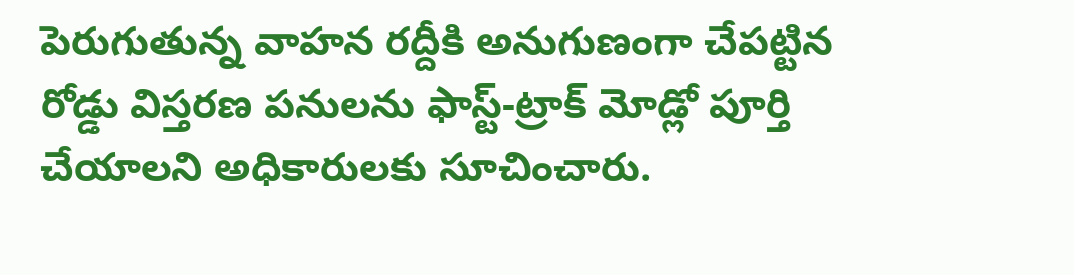పెరుగుతున్న వాహన రద్దీకి అనుగుణంగా చేపట్టిన రోడ్డు విస్తరణ పనులను ఫాస్ట్-ట్రాక్ మోడ్లో పూర్తి చేయాలని అధికారులకు సూచించారు.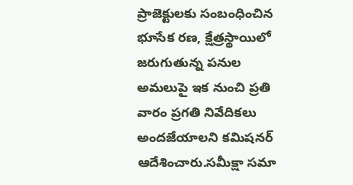ప్రాజెక్టులకు సంబంధించిన భూసేక రణ, క్షేత్రస్థాయిలో జరుగుతున్న పనుల అమలుపై ఇక నుంచి ప్రతి వారం ప్రగతి నివేదికలు అందజేయాలని కమిషనర్ ఆదేశించారు.సమీక్షా సమా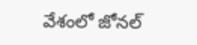వేశంలో జోనల్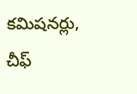కమిషనర్లు, చీఫ్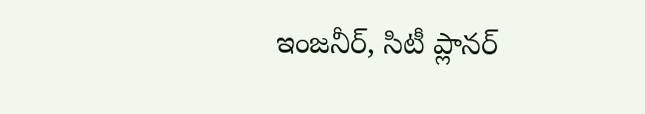ఇంజనీర్, సిటీ ప్లానర్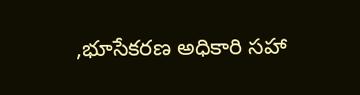,భూసేకరణ అధికారి సహా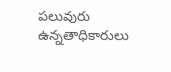పలువురు ఉన్నతాధికారులు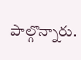పాల్గొన్నారు.